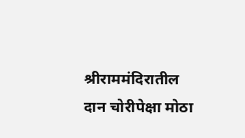श्रीराममंदिरातील दान चोरीपेक्षा मोठा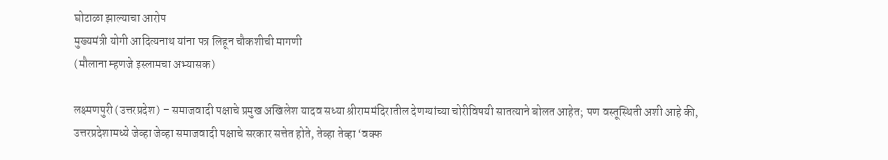घोटाळा झाल्याचा आरोप
मुख्यमंत्री योगी आदित्यनाथ यांना पत्र लिहून चौकशीची मागणी
(मौलाना म्हणजे इस्लामचा अभ्यासक)

लक्ष्मणपुरी (उत्तरप्रदेश) – समाजवादी पक्षाचे प्रमुख अखिलेश यादव सध्या श्रीराममंदिरातील देणग्यांच्या चोरीविषयी सातत्याने बोलत आहेत; पण वस्तूस्थिती अशी आहे की, उत्तरप्रदेशामध्ये जेव्हा जेव्हा समाजवादी पक्षाचे सरकार सत्तेत होते, तेव्हा तेव्हा ‘वक्फ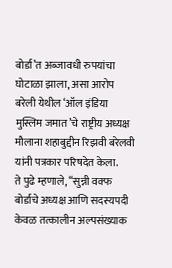बोर्डा’त अब्जावधी रुपयांचा घोटाळा झाला, असा आरोप बरेली येथील ‘ऑल इंडिया मुस्लिम जमात’चे राष्ट्रीय अध्यक्ष मौलाना शहाबुद्दीन रिझवी बरेलवी यांनी पत्रकार परिषदेत केला.
ते पुढे म्हणाले, ‘‘सुन्नी वक्फ बोर्डाचे अध्यक्ष आणि सदस्यपदी केवळ तत्कालीन अल्पसंख्याक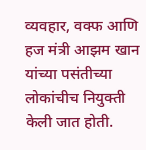व्यवहार, वक्फ आणि हज मंत्री आझम खान यांच्या पसंतीच्या लोकांचीच नियुक्ती केली जात होती.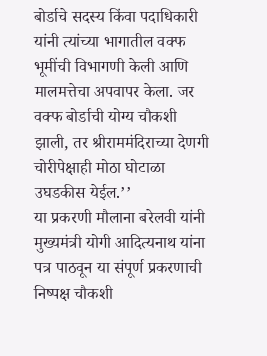बोर्डाचे सदस्य किंवा पदाधिकारी यांनी त्यांच्या भागातील वक्फ भूमींची विभागणी केली आणि मालमत्तेचा अपवापर केला. जर वक्फ बोर्डाची योग्य चौकशी झाली, तर श्रीराममंदिराच्या देणगी चोरीपेक्षाही मोठा घोटाळा उघडकीस येईल.’’
या प्रकरणी मौलाना बरेलवी यांनी मुख्यमंत्री योगी आदित्यनाथ यांना पत्र पाठवून या संपूर्ण प्रकरणाची निष्पक्ष चौकशी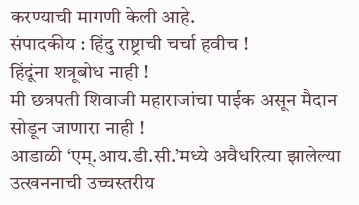करण्याची मागणी केली आहे.
संपादकीय : हिंदु राष्ट्राची चर्चा हवीच !
हिंदूंना शत्रूबोध नाही !
मी छत्रपती शिवाजी महाराजांचा पाईक असून मैदान सोडून जाणारा नाही !
आडाळी ‘एम्.आय.डी.सी.’मध्ये अवैधरित्या झालेल्या उत्खननाची उच्चस्तरीय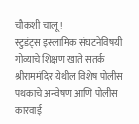चौकशी चालू !
स्टुडंट्स इस्लामिक संघटनेविषयी गोव्याचे शिक्षण खाते सतर्क
श्रीराममंदिर येथील विशेष पोलीस पथकाचे अन्वेषण आणि पोलीस कारवाई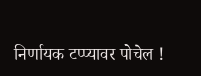निर्णायक टप्प्यावर पोचेल !